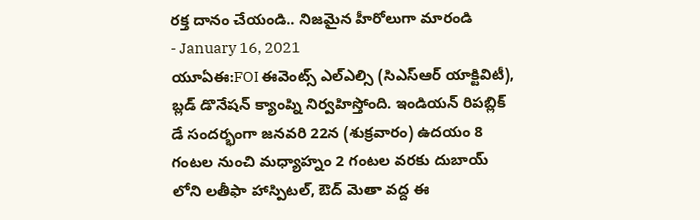రక్త దానం చేయండి.. నిజమైన హీరోలుగా మారండి
- January 16, 2021
యూఏఈ:FOI ఈవెంట్స్ ఎల్ఎల్సి (సిఎస్ఆర్ యాక్టివిటీ), బ్లడ్ డొనేషన్ క్యాంప్ని నిర్వహిస్తోంది. ఇండియన్ రిపబ్లిక్ డే సందర్భంగా జనవరి 22న (శుక్రవారం) ఉదయం 8 గంటల నుంచి మధ్యాహ్నం 2 గంటల వరకు దుబాయ్ లోని లతీఫా హాస్పిటల్, ఔద్ మెతా వద్ద ఈ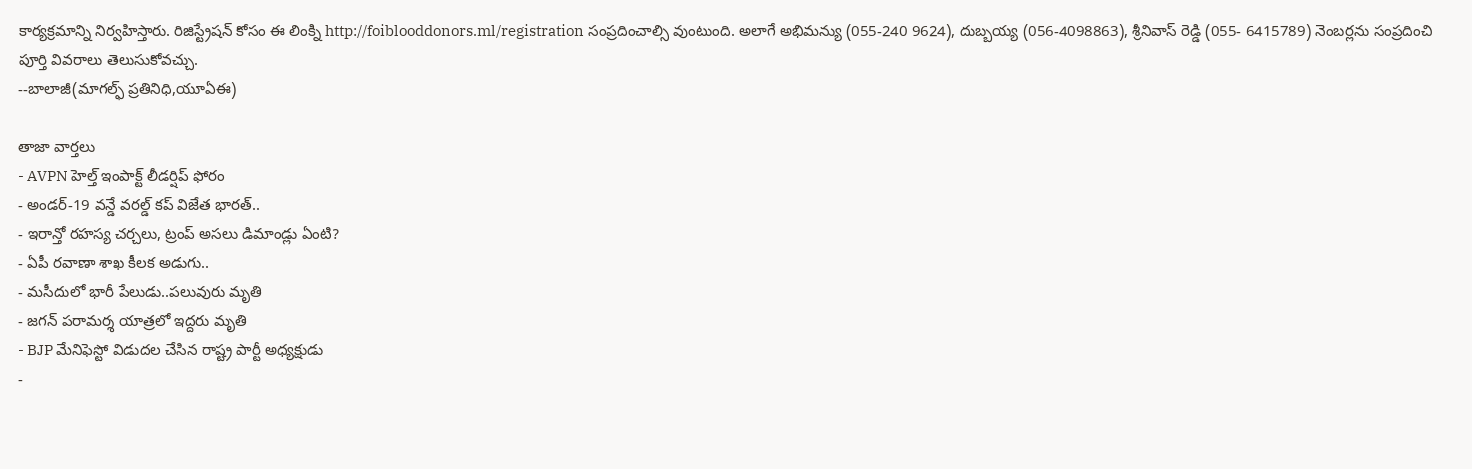కార్యక్రమాన్ని నిర్వహిస్తారు. రిజిస్ట్రేషన్ కోసం ఈ లింక్ని http://foiblooddonors.ml/registration సంప్రదించాల్సి వుంటుంది. అలాగే అభిమన్యు (055-240 9624), దుబ్బయ్య (056-4098863), శ్రీనివాస్ రెడ్డి (055- 6415789) నెంబర్లను సంప్రదించి పూర్తి వివరాలు తెలుసుకోవచ్చు.
--బాలాజీ(మాగల్ఫ్ ప్రతినిధి,యూఏఈ)

తాజా వార్తలు
- AVPN హెల్త్ ఇంపాక్ట్ లీడర్షిప్ ఫోరం
- అండర్-19 వన్డే వరల్డ్ కప్ విజేత భారత్..
- ఇరాన్తో రహస్య చర్చలు, ట్రంప్ అసలు డిమాండ్లు ఏంటి?
- ఏపీ రవాణా శాఖ కీలక అడుగు..
- మసీదులో భారీ పేలుడు..పలువురు మృతి
- జగన్ పరామర్శ యాత్రలో ఇద్దరు మృతి
- BJP మేనిఫెస్టో విడుదల చేసిన రాష్ట్ర పార్టీ అధ్యక్షుడు
-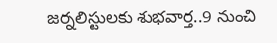జర్నలిస్టులకు శుభవార్త..9 నుంచి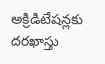అక్రిడిటేషన్లకు దరఖాస్తు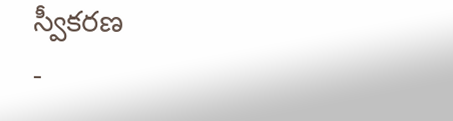స్వీకరణ
-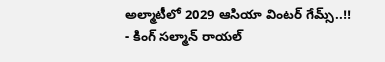అల్మాటీలో 2029 ఆసియా వింటర్ గేమ్స్..!!
- కింగ్ సల్మాన్ రాయల్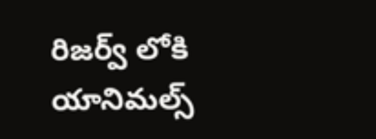రిజర్వ్ లోకి యానిమల్స్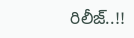రిలీజ్..!!